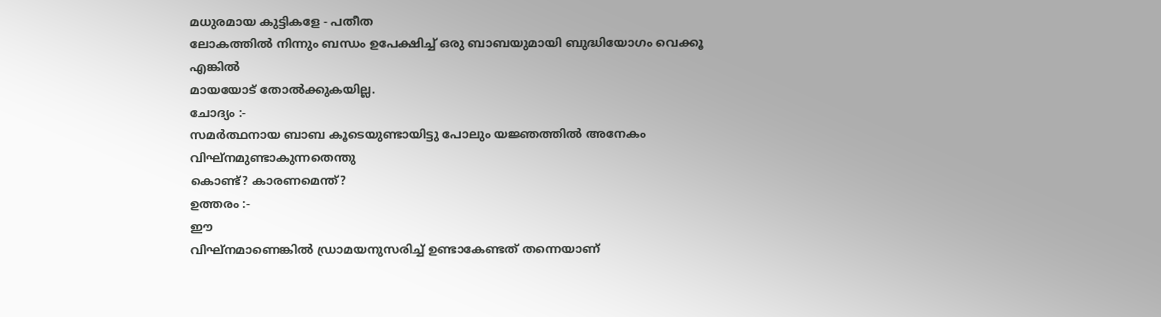മധുരമായ കുട്ടികളേ - പതീത
ലോകത്തിൽ നിന്നും ബന്ധം ഉപേക്ഷിച്ച് ഒരു ബാബയുമായി ബുദ്ധിയോഗം വെക്കൂ എങ്കിൽ
മായയോട് തോൽക്കുകയില്ല.
ചോദ്യം :-
സമർത്ഥനായ ബാബ കൂടെയുണ്ടായിട്ടു പോലും യജ്ഞത്തിൽ അനേകം
വിഘ്നമുണ്ടാകുന്നതെന്തു
കൊണ്ട്? കാരണമെന്ത്?
ഉത്തരം :-
ഈ
വിഘ്നമാണെങ്കിൽ ഡ്രാമയനുസരിച്ച് ഉണ്ടാകേണ്ടത് തന്നെയാണ്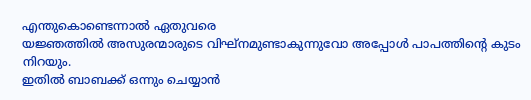എന്തുകൊണ്ടെന്നാൽ ഏതുവരെ
യജ്ഞത്തിൽ അസുരന്മാരുടെ വിഘ്നമുണ്ടാകുന്നുവോ അപ്പോൾ പാപത്തിന്റെ കുടം നിറയും.
ഇതിൽ ബാബക്ക് ഒന്നും ചെയ്യാൻ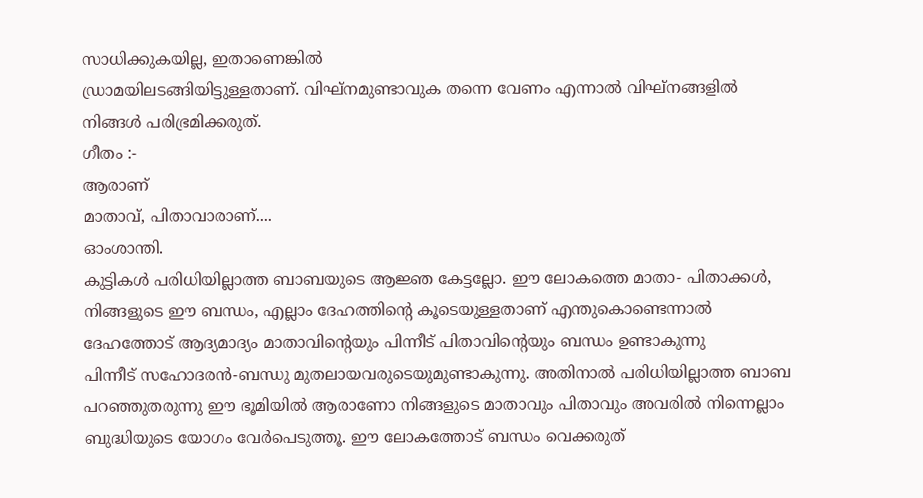സാധിക്കുകയില്ല, ഇതാണെങ്കിൽ
ഡ്രാമയിലടങ്ങിയിട്ടുള്ളതാണ്. വിഘ്നമുണ്ടാവുക തന്നെ വേണം എന്നാൽ വിഘ്നങ്ങളിൽ
നിങ്ങൾ പരിഭ്രമിക്കരുത്.
ഗീതം :-
ആരാണ്
മാതാവ്, പിതാവാരാണ്....
ഓംശാന്തി.
കുട്ടികൾ പരിധിയില്ലാത്ത ബാബയുടെ ആജ്ഞ കേട്ടല്ലോ. ഈ ലോകത്തെ മാതാ- പിതാക്കൾ,
നിങ്ങളുടെ ഈ ബന്ധം, എല്ലാം ദേഹത്തിന്റെ കൂടെയുള്ളതാണ് എന്തുകൊണ്ടെന്നാൽ
ദേഹത്തോട് ആദ്യമാദ്യം മാതാവിന്റെയും പിന്നീട് പിതാവിന്റെയും ബന്ധം ഉണ്ടാകുന്നു
പിന്നീട് സഹോദരൻ-ബന്ധു മുതലായവരുടെയുമുണ്ടാകുന്നു. അതിനാൽ പരിധിയില്ലാത്ത ബാബ
പറഞ്ഞുതരുന്നു ഈ ഭൂമിയിൽ ആരാണോ നിങ്ങളുടെ മാതാവും പിതാവും അവരിൽ നിന്നെല്ലാം
ബുദ്ധിയുടെ യോഗം വേർപെടുത്തൂ. ഈ ലോകത്തോട് ബന്ധം വെക്കരുത്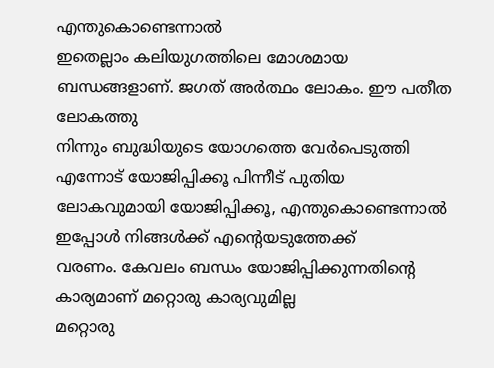എന്തുകൊണ്ടെന്നാൽ
ഇതെല്ലാം കലിയുഗത്തിലെ മോശമായ ബന്ധങ്ങളാണ്. ജഗത് അർത്ഥം ലോകം. ഈ പതീത ലോകത്തു
നിന്നും ബുദ്ധിയുടെ യോഗത്തെ വേർപെടുത്തി എന്നോട് യോജിപ്പിക്കൂ പിന്നീട് പുതിയ
ലോകവുമായി യോജിപ്പിക്കൂ, എന്തുകൊണ്ടെന്നാൽ ഇപ്പോൾ നിങ്ങൾക്ക് എന്റെയടുത്തേക്ക്
വരണം. കേവലം ബന്ധം യോജിപ്പിക്കുന്നതിന്റെ കാര്യമാണ് മറ്റൊരു കാര്യവുമില്ല
മറ്റൊരു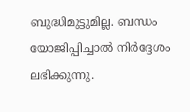ബുദ്ധിമുട്ടുമില്ല. ബന്ധം യോജിപ്പിച്ചാൽ നിർദ്ദേശം ലഭിക്കുന്നു.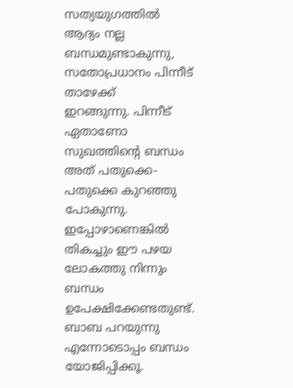സത്യയുഗത്തിൽ ആദ്യം നല്ല ബന്ധമുണ്ടാകുന്നു, സതോപ്രധാനം പിന്നീട് താഴേക്ക്
ഇറങ്ങുന്നു. പിന്നീട് ഏതാണോ സുഖത്തിന്റെ ബന്ധം അത് പതുക്കെ-പതുക്കെ കുറഞ്ഞു
പോകുന്നു. ഇപ്പോഴാണെങ്കിൽ തികച്ചും ഈ പഴയ ലോകത്തു നിന്നും ബന്ധം
ഉപേക്ഷിക്കേണ്ടതുണ്ട്. ബാബ പറയുന്നു എന്നോടൊപ്പം ബന്ധം യോജിപ്പിക്കൂ.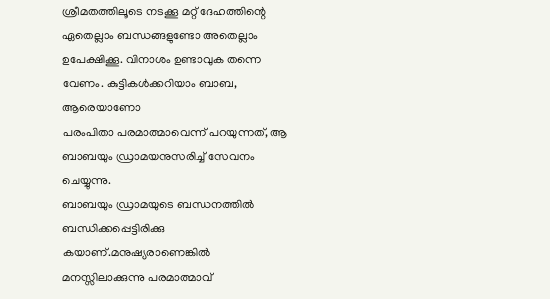ശ്രീമതത്തിലൂടെ നടക്കൂ മറ്റ് ദേഹത്തിന്റെ ഏതെല്ലാം ബന്ധങ്ങളുണ്ടോ അതെല്ലാം
ഉപേക്ഷിക്കൂ. വിനാശം ഉണ്ടാവുക തന്നെ വേണം. കുട്ടികൾക്കറിയാം ബാബ, ആരെയാണോ
പരംപിതാ പരമാത്മാവെന്ന് പറയുന്നത്, ആ ബാബയും ഡ്രാമയനുസരിച്ച് സേവനം ചെയ്യുന്നു.
ബാബയും ഡ്രാമയുടെ ബന്ധനത്തിൽ ബന്ധിക്കപ്പെട്ടിരിക്കു
കയാണ്.മനുഷ്യരാണെങ്കിൽ
മനസ്സിലാക്കുന്നു പരമാത്മാവ്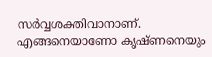സർവ്വശക്തിവാനാണ്. എങ്ങനെയാണോ കൃഷ്ണനെയും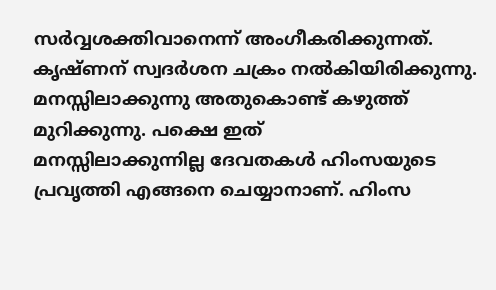സർവ്വശക്തിവാനെന്ന് അംഗീകരിക്കുന്നത്. കൃഷ്ണന് സ്വദർശന ചക്രം നൽകിയിരിക്കുന്നു.
മനസ്സിലാക്കുന്നു അതുകൊണ്ട് കഴുത്ത് മുറിക്കുന്നു. പക്ഷെ ഇത്
മനസ്സിലാക്കുന്നില്ല ദേവതകൾ ഹിംസയുടെ പ്രവൃത്തി എങ്ങനെ ചെയ്യാനാണ്. ഹിംസ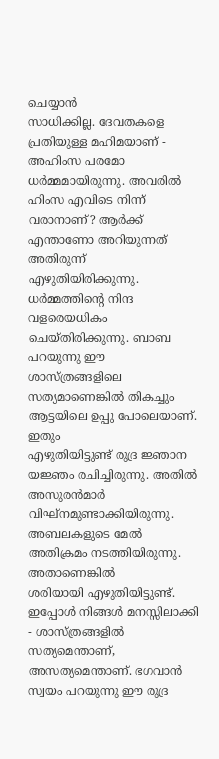ചെയ്യാൻ
സാധിക്കില്ല. ദേവതകളെ പ്രതിയുള്ള മഹിമയാണ് - അഹിംസ പരമോ ധർമ്മമായിരുന്നു. അവരിൽ
ഹിംസ എവിടെ നിന്ന് വരാനാണ്? ആർക്ക് എന്താണോ അറിയുന്നത് അതിരുന്ന്
എഴുതിയിരിക്കുന്നു. ധർമ്മത്തിന്റെ നിന്ദ വളരെയധികം ചെയ്തിരിക്കുന്നു. ബാബ
പറയുന്നു ഈ ശാസ്ത്രങ്ങളിലെ സത്യമാണെങ്കിൽ തികച്ചും ആട്ടയിലെ ഉപ്പു പോലെയാണ്. ഇതും
എഴുതിയിട്ടുണ്ട് രുദ്ര ജ്ഞാന യജ്ഞം രചിച്ചിരുന്നു. അതിൽ അസുരൻമാർ
വിഘ്നമുണ്ടാക്കിയിരുന്നു. അബലകളുടെ മേൽ അതിക്രമം നടത്തിയിരുന്നു. അതാണെങ്കിൽ
ശരിയായി എഴുതിയിട്ടുണ്ട്. ഇപ്പോൾ നിങ്ങൾ മനസ്സിലാക്കി - ശാസ്ത്രങ്ങളിൽ
സത്യമെന്താണ്, അസത്യമെന്താണ്. ഭഗവാൻ സ്വയം പറയുന്നു ഈ രുദ്ര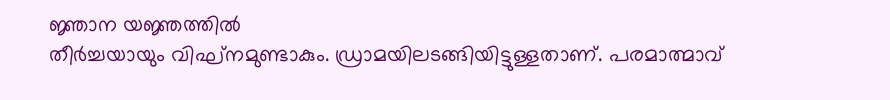ജ്ഞാന യജ്ഞത്തിൽ
തീർച്ചയായും വിഘ്നമുണ്ടാകും. ഡ്രാമയിലടങ്ങിയിട്ടുള്ളതാണ്. പരമാത്മാവ്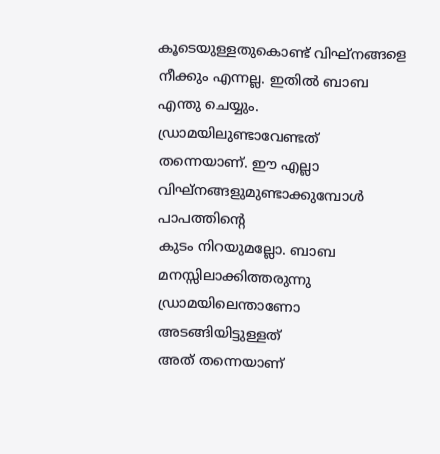കൂടെയുള്ളതുകൊണ്ട് വിഘ്നങ്ങളെ നീക്കും എന്നല്ല. ഇതിൽ ബാബ എന്തു ചെയ്യും.
ഡ്രാമയിലുണ്ടാവേണ്ടത് തന്നെയാണ്. ഈ എല്ലാ വിഘ്നങ്ങളുമുണ്ടാക്കുമ്പോൾ പാപത്തിന്റെ
കുടം നിറയുമല്ലോ. ബാബ മനസ്സിലാക്കിത്തരുന്നു ഡ്രാമയിലെന്താണോ അടങ്ങിയിട്ടുള്ളത്
അത് തന്നെയാണ്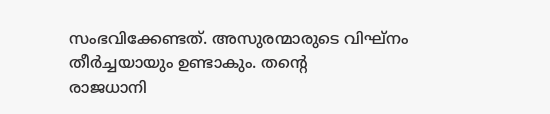സംഭവിക്കേണ്ടത്. അസുരന്മാരുടെ വിഘ്നം തീർച്ചയായും ഉണ്ടാകും. തന്റെ
രാജധാനി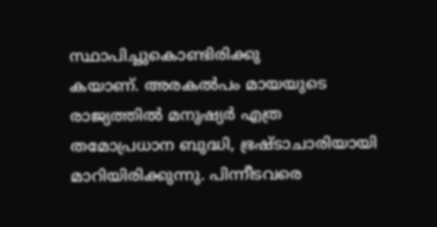സ്ഥാപിച്ചുകൊണ്ടിരിക്കു
കയാണ്. അരകൽപം മായയുടെ രാജ്യത്തിൽ മനുഷ്യർ എത്ര
തമോപ്രധാന ബുദ്ധി, ഭ്രഷ്ടാചാരിയായി മാറിയിരിക്കുന്നു. പിന്നീടവരെ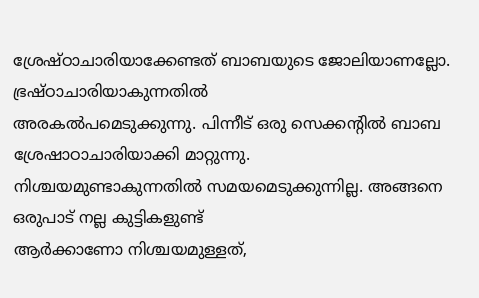ശ്രേഷ്ഠാചാരിയാക്കേണ്ടത് ബാബയുടെ ജോലിയാണല്ലോ. ഭ്രഷ്ഠാചാരിയാകുന്നതിൽ
അരകൽപമെടുക്കുന്നു. പിന്നീട് ഒരു സെക്കന്റിൽ ബാബ ശ്രേഷാഠാചാരിയാക്കി മാറ്റുന്നു.
നിശ്ചയമുണ്ടാകുന്നതിൽ സമയമെടുക്കുന്നില്ല. അങ്ങനെ ഒരുപാട് നല്ല കുട്ടികളുണ്ട്
ആർക്കാണോ നിശ്ചയമുള്ളത്,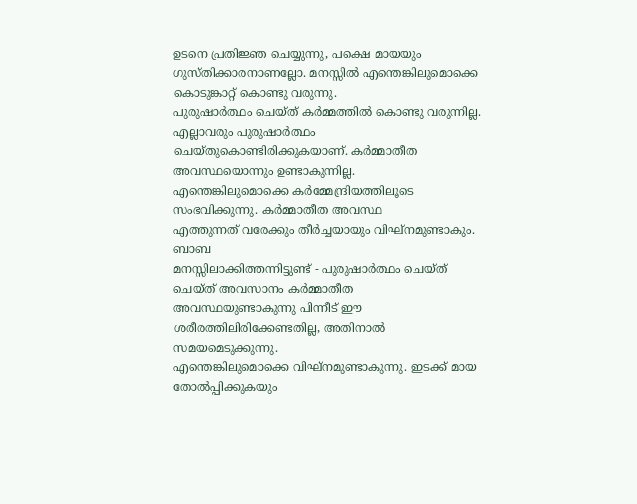ഉടനെ പ്രതിജ്ഞ ചെയ്യുന്നു, പക്ഷെ മായയും
ഗുസ്തിക്കാരനാണല്ലോ. മനസ്സിൽ എന്തെങ്കിലുമൊക്കെ കൊടുങ്കാറ്റ് കൊണ്ടു വരുന്നു.
പുരുഷാർത്ഥം ചെയ്ത് കർമ്മത്തിൽ കൊണ്ടു വരുന്നില്ല. എല്ലാവരും പുരുഷാർത്ഥം
ചെയ്തുകൊണ്ടിരിക്കുകയാണ്. കർമ്മാതീത അവസ്ഥയൊന്നും ഉണ്ടാകുന്നില്ല.
എന്തെങ്കിലുമൊക്കെ കർമ്മേന്ദ്രിയത്തിലൂടെ സംഭവിക്കുന്നു. കർമ്മാതീത അവസ്ഥ
എത്തുന്നത് വരേക്കും തീർച്ചയായും വിഘ്നമുണ്ടാകും. ബാബ
മനസ്സിലാക്കിത്തന്നിട്ടുണ്ട് - പുരുഷാർത്ഥം ചെയ്ത് ചെയ്ത് അവസാനം കർമ്മാതീത
അവസ്ഥയുണ്ടാകുന്നു പിന്നീട് ഈ ശരീരത്തിലിരിക്കേണ്ടതില്ല, അതിനാൽ സമയമെടുക്കുന്നു.
എന്തെങ്കിലുമൊക്കെ വിഘ്നമുണ്ടാകുന്നു. ഇടക്ക് മായ തോൽപ്പിക്കുകയും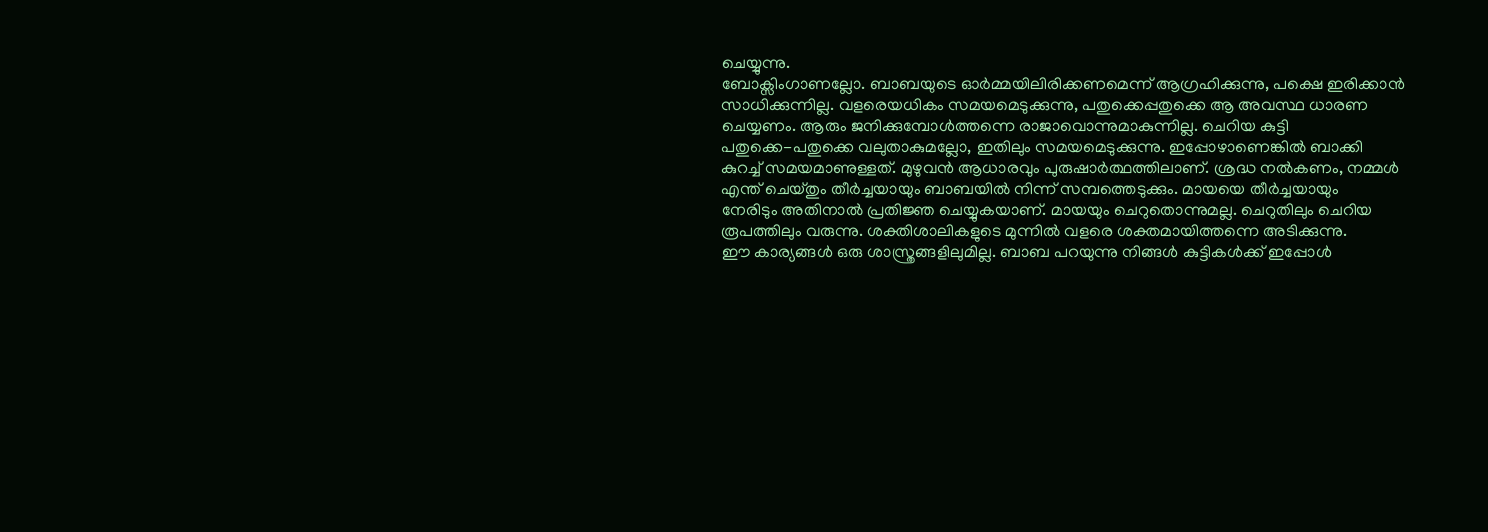ചെയ്യുന്നു.
ബോക്സിംഗാണല്ലോ. ബാബയുടെ ഓർമ്മയിലിരിക്കണമെന്ന് ആഗ്രഹിക്കുന്നു, പക്ഷെ ഇരിക്കാൻ
സാധിക്കുന്നില്ല. വളരെയധികം സമയമെടുക്കുന്നു, പതുക്കെപ്പതുക്കെ ആ അവസ്ഥ ധാരണ
ചെയ്യണം. ആരും ജനിക്കുമ്പോൾത്തന്നെ രാജാവൊന്നുമാകുന്നില്ല. ചെറിയ കുട്ടി
പതുക്കെ-പതുക്കെ വലുതാകുമല്ലോ, ഇതിലും സമയമെടുക്കുന്നു. ഇപ്പോഴാണെങ്കിൽ ബാക്കി
കുറച്ച് സമയമാണുള്ളത്. മുഴുവൻ ആധാരവും പുരുഷാർത്ഥത്തിലാണ്. ശ്രദ്ധ നൽകണം, നമ്മൾ
എന്ത് ചെയ്തും തീർച്ചയായും ബാബയിൽ നിന്ന് സമ്പത്തെടുക്കും. മായയെ തീർച്ചയായും
നേരിടും അതിനാൽ പ്രതിജ്ഞ ചെയ്യുകയാണ്. മായയും ചെറുതൊന്നുമല്ല. ചെറുതിലും ചെറിയ
രൂപത്തിലും വരുന്നു. ശക്തിശാലികളുടെ മുന്നിൽ വളരെ ശക്തമായിത്തന്നെ അടിക്കുന്നു.
ഈ കാര്യങ്ങൾ ഒരു ശാസ്ത്രങ്ങളിലുമില്ല. ബാബ പറയുന്നു നിങ്ങൾ കുട്ടികൾക്ക് ഇപ്പോൾ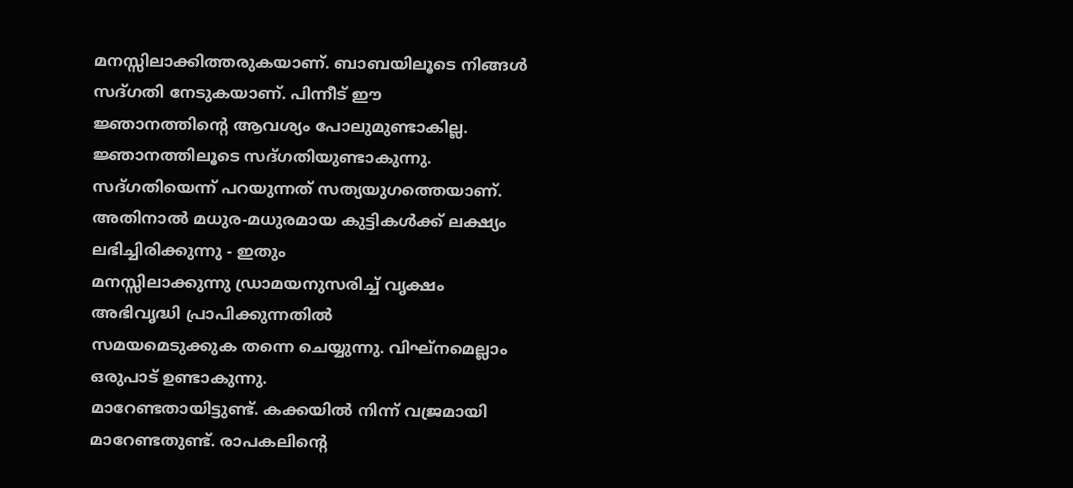മനസ്സിലാക്കിത്തരുകയാണ്. ബാബയിലൂടെ നിങ്ങൾ സദ്ഗതി നേടുകയാണ്. പിന്നീട് ഈ
ജ്ഞാനത്തിന്റെ ആവശ്യം പോലുമുണ്ടാകില്ല. ജ്ഞാനത്തിലൂടെ സദ്ഗതിയുണ്ടാകുന്നു.
സദ്ഗതിയെന്ന് പറയുന്നത് സത്യയുഗത്തെയാണ്.
അതിനാൽ മധുര-മധുരമായ കുട്ടികൾക്ക് ലക്ഷ്യം ലഭിച്ചിരിക്കുന്നു - ഇതും
മനസ്സിലാക്കുന്നു ഡ്രാമയനുസരിച്ച് വൃക്ഷം അഭിവൃദ്ധി പ്രാപിക്കുന്നതിൽ
സമയമെടുക്കുക തന്നെ ചെയ്യുന്നു. വിഘ്നമെല്ലാം ഒരുപാട് ഉണ്ടാകുന്നു.
മാറേണ്ടതായിട്ടുണ്ട്. കക്കയിൽ നിന്ന് വജ്രമായി മാറേണ്ടതുണ്ട്. രാപകലിന്റെ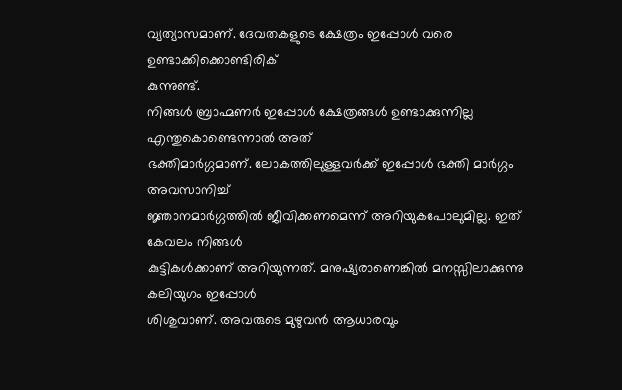വ്യത്യാസമാണ്. ദേവതകളുടെ ക്ഷേത്രം ഇപ്പോൾ വരെ ഉണ്ടാക്കിക്കൊണ്ടിരിക്
കുന്നുണ്ട്.
നിങ്ങൾ ബ്രാഹ്മണർ ഇപ്പോൾ ക്ഷേത്രങ്ങൾ ഉണ്ടാക്കുന്നില്ല എന്തുകൊണ്ടെന്നാൽ അത്
ഭക്തിമാർഗ്ഗമാണ്. ലോകത്തിലുള്ളവർക്ക് ഇപ്പോൾ ഭക്തി മാർഗ്ഗം അവസാനിച്ച്
ജ്ഞാനമാർഗ്ഗത്തിൽ ജീവിക്കണമെന്ന് അറിയുകപോലുമില്ല. ഇത് കേവലം നിങ്ങൾ
കുട്ടികൾക്കാണ് അറിയുന്നത്. മനുഷ്യരാണെങ്കിൽ മനസ്സിലാക്കുന്നു കലിയുഗം ഇപ്പോൾ
ശിശുവാണ്. അവരുടെ മുഴുവൻ ആധാരവും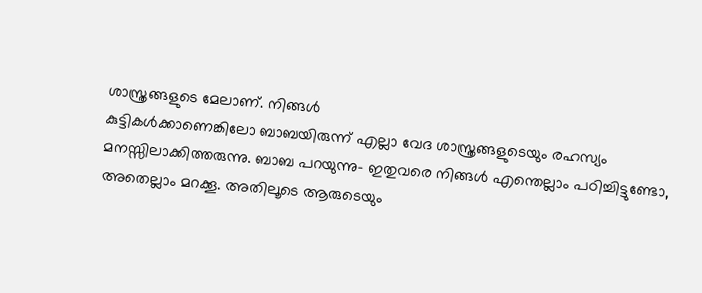ശാസ്ത്രങ്ങളുടെ മേലാണ്. നിങ്ങൾ
കുട്ടികൾക്കാണെങ്കിലോ ബാബയിരുന്ന് എല്ലാ വേദ ശാസ്ത്രങ്ങളുടെയും രഹസ്യം
മനസ്സിലാക്കിത്തരുന്നു. ബാബ പറയുന്നു- ഇതുവരെ നിങ്ങൾ എന്തെല്ലാം പഠിച്ചിട്ടുണ്ടോ,
അതെല്ലാം മറക്കൂ. അതിലൂടെ ആരുടെയും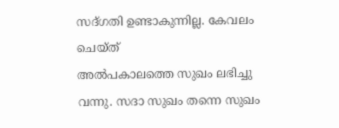സദ്ഗതി ഉണ്ടാകുന്നില്ല. കേവലം ചെയ്ത്
അൽപകാലത്തെ സുഖം ലഭിച്ചു വന്നു. സദാ സുഖം തന്നെ സുഖം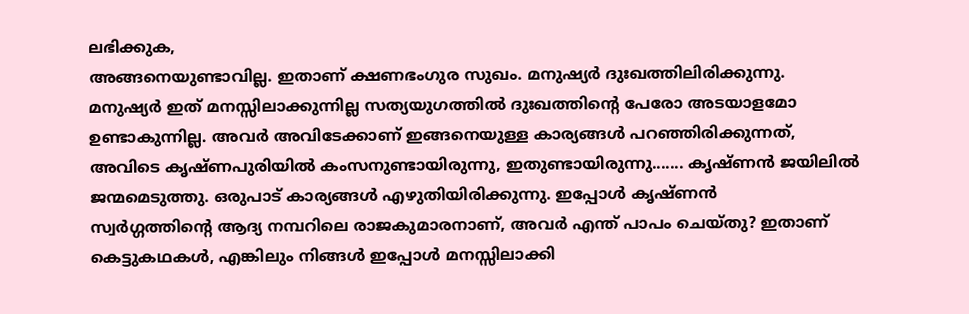ലഭിക്കുക,
അങ്ങനെയുണ്ടാവില്ല. ഇതാണ് ക്ഷണഭംഗുര സുഖം. മനുഷ്യർ ദുഃഖത്തിലിരിക്കുന്നു.
മനുഷ്യർ ഇത് മനസ്സിലാക്കുന്നില്ല സത്യയുഗത്തിൽ ദുഃഖത്തിന്റെ പേരോ അടയാളമോ
ഉണ്ടാകുന്നില്ല. അവർ അവിടേക്കാണ് ഇങ്ങനെയുള്ള കാര്യങ്ങൾ പറഞ്ഞിരിക്കുന്നത്,
അവിടെ കൃഷ്ണപുരിയിൽ കംസനുണ്ടായിരുന്നു, ഇതുണ്ടായിരുന്നു....... കൃഷ്ണൻ ജയിലിൽ
ജന്മമെടുത്തു. ഒരുപാട് കാര്യങ്ങൾ എഴുതിയിരിക്കുന്നു. ഇപ്പോൾ കൃഷ്ണൻ
സ്വർഗ്ഗത്തിന്റെ ആദ്യ നമ്പറിലെ രാജകുമാരനാണ്, അവർ എന്ത് പാപം ചെയ്തു? ഇതാണ്
കെട്ടുകഥകൾ, എങ്കിലും നിങ്ങൾ ഇപ്പോൾ മനസ്സിലാക്കി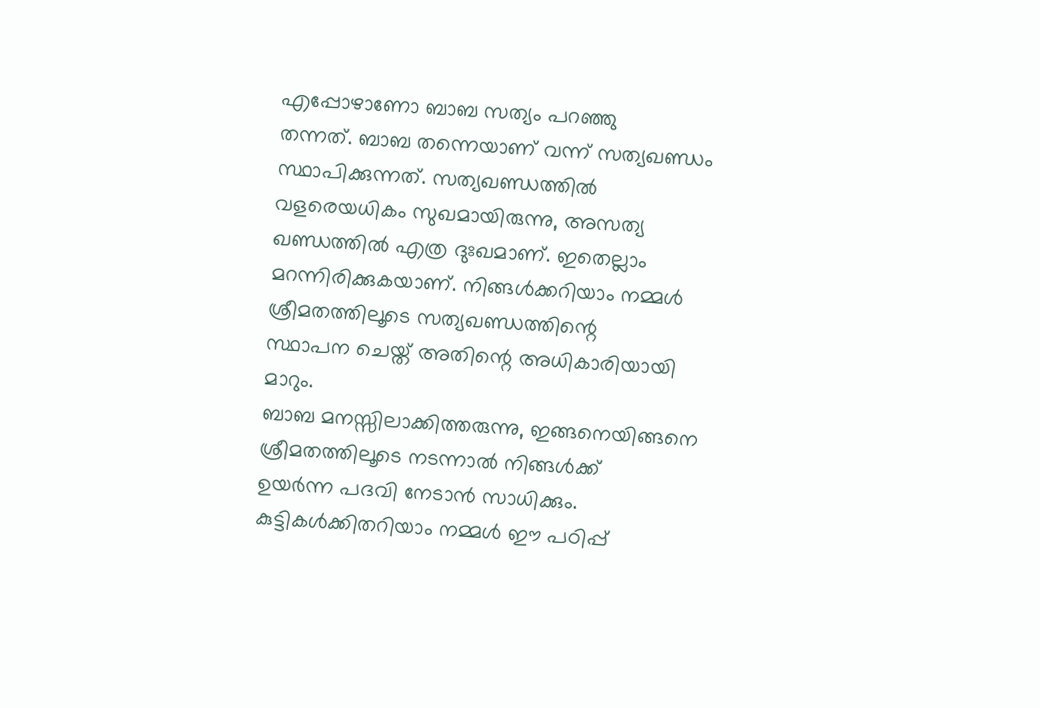എപ്പോഴാണോ ബാബ സത്യം പറഞ്ഞു
തന്നത്. ബാബ തന്നെയാണ് വന്ന് സത്യഖണ്ഡം സ്ഥാപിക്കുന്നത്. സത്യഖണ്ഡത്തിൽ
വളരെയധികം സുഖമായിരുന്നു, അസത്യ ഖണ്ഡത്തിൽ എത്ര ദുഃഖമാണ്. ഇതെല്ലാം
മറന്നിരിക്കുകയാണ്. നിങ്ങൾക്കറിയാം നമ്മൾ ശ്രീമതത്തിലൂടെ സത്യഖണ്ഡത്തിന്റെ
സ്ഥാപന ചെയ്ത് അതിന്റെ അധികാരിയായി മാറും.
ബാബ മനസ്സിലാക്കിത്തരുന്നു, ഇങ്ങനെയിങ്ങനെ ശ്രീമതത്തിലൂടെ നടന്നാൽ നിങ്ങൾക്ക്
ഉയർന്ന പദവി നേടാൻ സാധിക്കും. കുട്ടികൾക്കിതറിയാം നമ്മൾ ഈ പഠിപ്പ്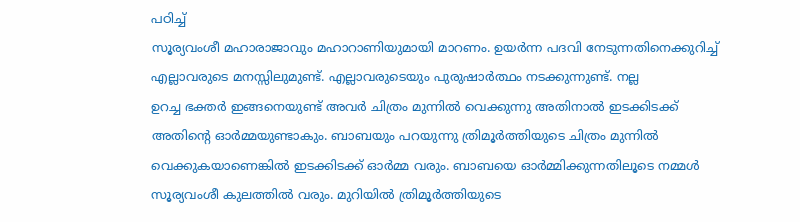പഠിച്ച്
സൂര്യവംശീ മഹാരാജാവും മഹാറാണിയുമായി മാറണം. ഉയർന്ന പദവി നേടുന്നതിനെക്കുറിച്ച്
എല്ലാവരുടെ മനസ്സിലുമുണ്ട്. എല്ലാവരുടെയും പുരുഷാർത്ഥം നടക്കുന്നുണ്ട്. നല്ല
ഉറച്ച ഭക്തർ ഇങ്ങനെയുണ്ട് അവർ ചിത്രം മുന്നിൽ വെക്കുന്നു അതിനാൽ ഇടക്കിടക്ക്
അതിന്റെ ഓർമ്മയുണ്ടാകും. ബാബയും പറയുന്നു ത്രിമൂർത്തിയുടെ ചിത്രം മുന്നിൽ
വെക്കുകയാണെങ്കിൽ ഇടക്കിടക്ക് ഓർമ്മ വരും. ബാബയെ ഓർമ്മിക്കുന്നതിലൂടെ നമ്മൾ
സൂര്യവംശീ കുലത്തിൽ വരും. മുറിയിൽ ത്രിമൂർത്തിയുടെ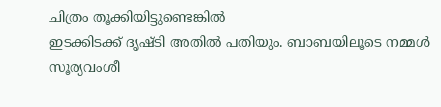ചിത്രം തൂക്കിയിട്ടുണ്ടെങ്കിൽ
ഇടക്കിടക്ക് ദൃഷ്ടി അതിൽ പതിയും. ബാബയിലൂടെ നമ്മൾ സൂര്യവംശീ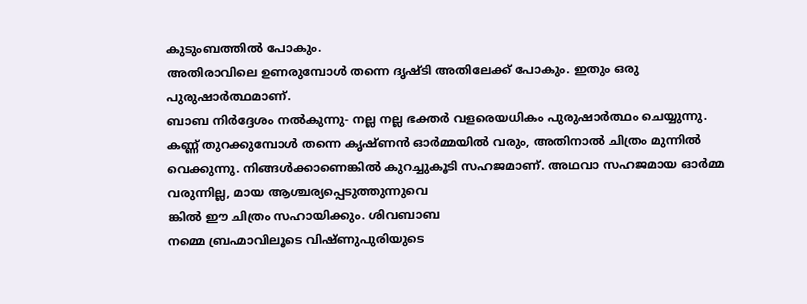കുടുംബത്തിൽ പോകും.
അതിരാവിലെ ഉണരുമ്പോൾ തന്നെ ദൃഷ്ടി അതിലേക്ക് പോകും. ഇതും ഒരു പുരുഷാർത്ഥമാണ്.
ബാബ നിർദ്ദേശം നൽകുന്നു- നല്ല നല്ല ഭക്തർ വളരെയധികം പുരുഷാർത്ഥം ചെയ്യുന്നു.
കണ്ണ് തുറക്കുമ്പോൾ തന്നെ കൃഷ്ണൻ ഓർമ്മയിൽ വരും, അതിനാൽ ചിത്രം മുന്നിൽ
വെക്കുന്നു. നിങ്ങൾക്കാണെങ്കിൽ കുറച്ചുകൂടി സഹജമാണ്. അഥവാ സഹജമായ ഓർമ്മ
വരുന്നില്ല, മായ ആശ്ചര്യപ്പെടുത്തുന്നുവെ
ങ്കിൽ ഈ ചിത്രം സഹായിക്കും. ശിവബാബ
നമ്മെ ബ്രഹ്മാവിലൂടെ വിഷ്ണുപുരിയുടെ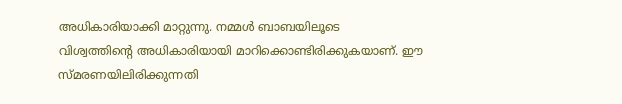അധികാരിയാക്കി മാറ്റുന്നു. നമ്മൾ ബാബയിലൂടെ
വിശ്വത്തിന്റെ അധികാരിയായി മാറിക്കൊണ്ടിരിക്കുകയാണ്. ഈ
സ്മരണയിലിരിക്കുന്നതി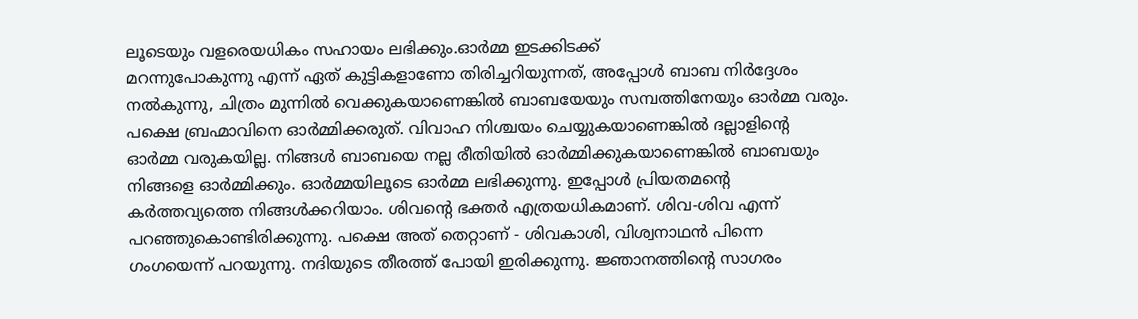ലൂടെയും വളരെയധികം സഹായം ലഭിക്കും.ഓർമ്മ ഇടക്കിടക്ക്
മറന്നുപോകുന്നു എന്ന് ഏത് കുട്ടികളാണോ തിരിച്ചറിയുന്നത്, അപ്പോൾ ബാബ നിർദ്ദേശം
നൽകുന്നു, ചിത്രം മുന്നിൽ വെക്കുകയാണെങ്കിൽ ബാബയേയും സമ്പത്തിനേയും ഓർമ്മ വരും.
പക്ഷെ ബ്രഹ്മാവിനെ ഓർമ്മിക്കരുത്. വിവാഹ നിശ്ചയം ചെയ്യുകയാണെങ്കിൽ ദല്ലാളിന്റെ
ഓർമ്മ വരുകയില്ല. നിങ്ങൾ ബാബയെ നല്ല രീതിയിൽ ഓർമ്മിക്കുകയാണെങ്കിൽ ബാബയും
നിങ്ങളെ ഓർമ്മിക്കും. ഓർമ്മയിലൂടെ ഓർമ്മ ലഭിക്കുന്നു. ഇപ്പോൾ പ്രിയതമന്റെ
കർത്തവ്യത്തെ നിങ്ങൾക്കറിയാം. ശിവന്റെ ഭക്തർ എത്രയധികമാണ്. ശിവ-ശിവ എന്ന്
പറഞ്ഞുകൊണ്ടിരിക്കുന്നു. പക്ഷെ അത് തെറ്റാണ് - ശിവകാശി, വിശ്വനാഥൻ പിന്നെ
ഗംഗയെന്ന് പറയുന്നു. നദിയുടെ തീരത്ത് പോയി ഇരിക്കുന്നു. ജ്ഞാനത്തിന്റെ സാഗരം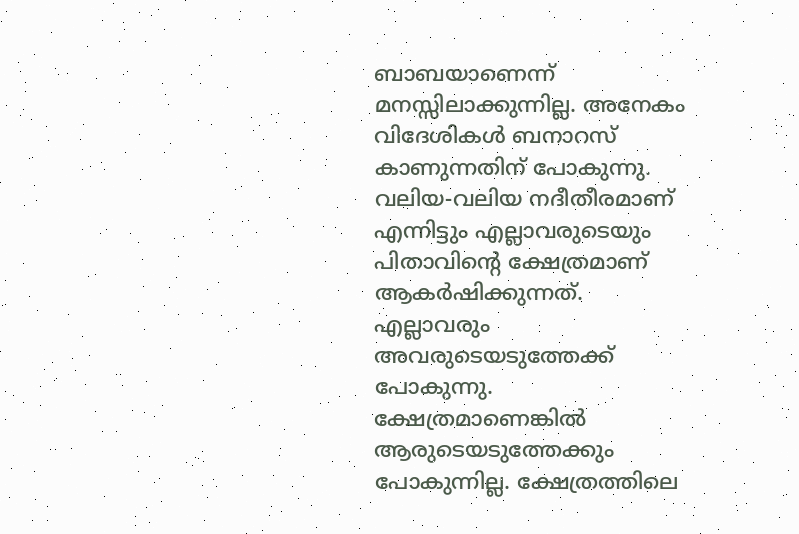ബാബയാണെന്ന് മനസ്സിലാക്കുന്നില്ല. അനേകം വിദേശികൾ ബനാറസ് കാണുന്നതിന് പോകുന്നു.
വലിയ-വലിയ നദീതീരമാണ് എന്നിട്ടും എല്ലാവരുടെയും പിതാവിന്റെ ക്ഷേത്രമാണ്
ആകർഷിക്കുന്നത്. എല്ലാവരും അവരുടെയടുത്തേക്ക് പോകുന്നു. ക്ഷേത്രമാണെങ്കിൽ
ആരുടെയടുത്തേക്കും പോകുന്നില്ല. ക്ഷേത്രത്തിലെ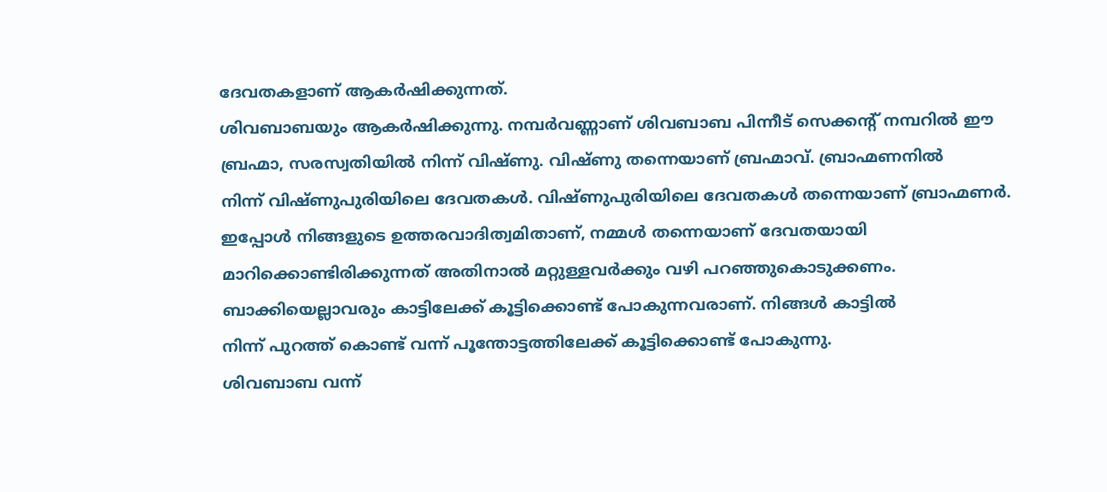ദേവതകളാണ് ആകർഷിക്കുന്നത്.
ശിവബാബയും ആകർഷിക്കുന്നു. നമ്പർവണ്ണാണ് ശിവബാബ പിന്നീട് സെക്കന്റ് നമ്പറിൽ ഈ
ബ്രഹ്മാ, സരസ്വതിയിൽ നിന്ന് വിഷ്ണു. വിഷ്ണു തന്നെയാണ് ബ്രഹ്മാവ്. ബ്രാഹ്മണനിൽ
നിന്ന് വിഷ്ണുപുരിയിലെ ദേവതകൾ. വിഷ്ണുപുരിയിലെ ദേവതകൾ തന്നെയാണ് ബ്രാഹ്മണർ.
ഇപ്പോൾ നിങ്ങളുടെ ഉത്തരവാദിത്വമിതാണ്, നമ്മൾ തന്നെയാണ് ദേവതയായി
മാറിക്കൊണ്ടിരിക്കുന്നത് അതിനാൽ മറ്റുള്ളവർക്കും വഴി പറഞ്ഞുകൊടുക്കണം.
ബാക്കിയെല്ലാവരും കാട്ടിലേക്ക് കൂട്ടിക്കൊണ്ട് പോകുന്നവരാണ്. നിങ്ങൾ കാട്ടിൽ
നിന്ന് പുറത്ത് കൊണ്ട് വന്ന് പൂന്തോട്ടത്തിലേക്ക് കൂട്ടിക്കൊണ്ട് പോകുന്നു.
ശിവബാബ വന്ന്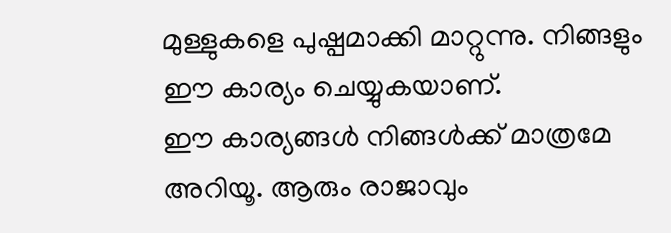മുള്ളുകളെ പുഷ്പമാക്കി മാറ്റുന്നു. നിങ്ങളും ഈ കാര്യം ചെയ്യുകയാണ്.
ഈ കാര്യങ്ങൾ നിങ്ങൾക്ക് മാത്രമേ അറിയൂ. ആരും രാജാവും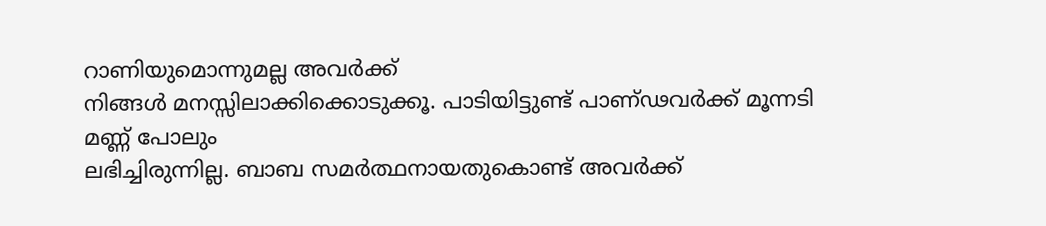റാണിയുമൊന്നുമല്ല അവർക്ക്
നിങ്ങൾ മനസ്സിലാക്കിക്കൊടുക്കൂ. പാടിയിട്ടുണ്ട് പാണ്ഢവർക്ക് മൂന്നടി മണ്ണ് പോലും
ലഭിച്ചിരുന്നില്ല. ബാബ സമർത്ഥനായതുകൊണ്ട് അവർക്ക്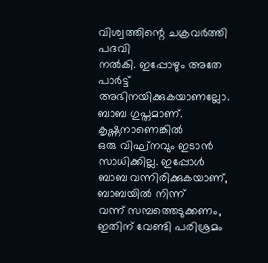വിശ്വത്തിന്റെ ചക്രവർത്തി പദവി
നൽകി. ഇപ്പോഴും അതേ പാർട്ട് അഭിനയിക്കുകയാണല്ലോ. ബാബ ഗുപ്തമാണ്. കൃഷ്ണനാണെങ്കിൽ
ഒരു വിഘ്നവും ഇടാൻ സാധിക്കില്ല. ഇപ്പോൾ ബാബ വന്നിരിക്കുകയാണ്, ബാബയിൽ നിന്ന്
വന്ന് സമ്പത്തെടുക്കണം, ഇതിന് വേണ്ടി പരിശ്രമം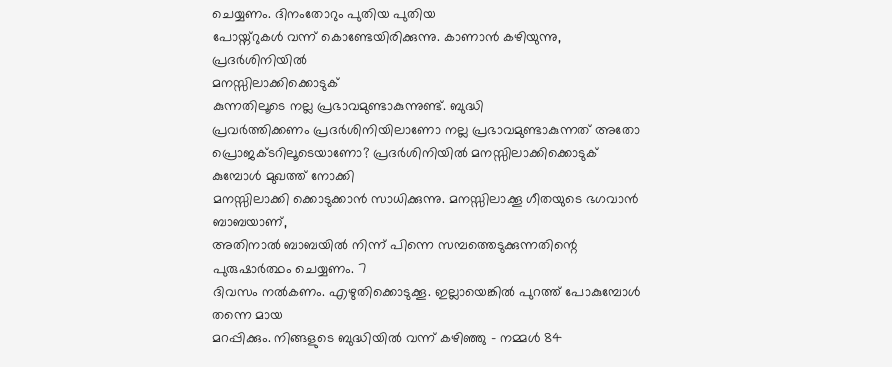ചെയ്യണം. ദിനംതോറും പുതിയ പുതിയ
പോയ്ന്റുകൾ വന്ന് കൊണ്ടേയിരിക്കുന്നു. കാണാൻ കഴിയുന്നു, പ്രദർശിനിയിൽ
മനസ്സിലാക്കിക്കൊടുക്
കുന്നതിലൂടെ നല്ല പ്രഭാവമുണ്ടാകുന്നുണ്ട്. ബുദ്ധി
പ്രവർത്തിക്കണം പ്രദർശിനിയിലാണോ നല്ല പ്രഭാവമുണ്ടാകുന്നത് അതോ
പ്രൊജക്ടറിലൂടെയാണോ? പ്രദർശിനിയിൽ മനസ്സിലാക്കിക്കൊടുക്
കുമ്പോൾ മുഖത്ത് നോക്കി
മനസ്സിലാക്കി ക്കൊടുക്കാൻ സാധിക്കുന്നു. മനസ്സിലാക്കൂ ഗീതയുടെ ഭഗവാൻ ബാബയാണ്,
അതിനാൽ ബാബയിൽ നിന്ന് പിന്നെ സമ്പത്തെടുക്കുന്നതിന്റെ പുരുഷാർത്ഥം ചെയ്യണം. 7
ദിവസം നൽകണം. എഴുതിക്കൊടുക്കൂ. ഇല്ലായെങ്കിൽ പുറത്ത് പോകുമ്പോൾ തന്നെ മായ
മറപ്പിക്കും. നിങ്ങളുടെ ബുദ്ധിയിൽ വന്ന് കഴിഞ്ഞു - നമ്മൾ 84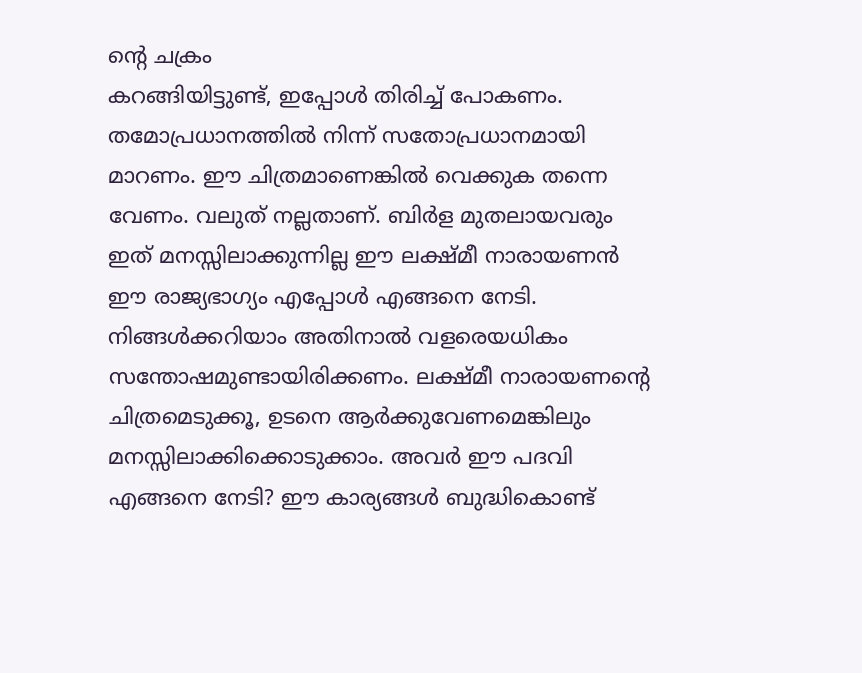ന്റെ ചക്രം
കറങ്ങിയിട്ടുണ്ട്, ഇപ്പോൾ തിരിച്ച് പോകണം. തമോപ്രധാനത്തിൽ നിന്ന് സതോപ്രധാനമായി
മാറണം. ഈ ചിത്രമാണെങ്കിൽ വെക്കുക തന്നെ വേണം. വലുത് നല്ലതാണ്. ബിർള മുതലായവരും
ഇത് മനസ്സിലാക്കുന്നില്ല ഈ ലക്ഷ്മീ നാരായണൻ ഈ രാജ്യഭാഗ്യം എപ്പോൾ എങ്ങനെ നേടി.
നിങ്ങൾക്കറിയാം അതിനാൽ വളരെയധികം സന്തോഷമുണ്ടായിരിക്കണം. ലക്ഷ്മീ നാരായണന്റെ
ചിത്രമെടുക്കൂ, ഉടനെ ആർക്കുവേണമെങ്കിലും മനസ്സിലാക്കിക്കൊടുക്കാം. അവർ ഈ പദവി
എങ്ങനെ നേടി? ഈ കാര്യങ്ങൾ ബുദ്ധികൊണ്ട്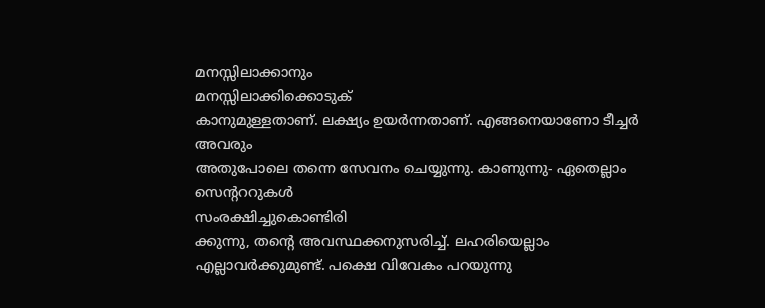മനസ്സിലാക്കാനും
മനസ്സിലാക്കിക്കൊടുക്
കാനുമുള്ളതാണ്. ലക്ഷ്യം ഉയർന്നതാണ്. എങ്ങനെയാണോ ടീച്ചർ അവരും
അതുപോലെ തന്നെ സേവനം ചെയ്യുന്നു. കാണുന്നു- ഏതെല്ലാം സെന്റററുകൾ
സംരക്ഷിച്ചുകൊണ്ടിരി
ക്കുന്നു, തന്റെ അവസ്ഥക്കനുസരിച്ച്. ലഹരിയെല്ലാം
എല്ലാവർക്കുമുണ്ട്. പക്ഷെ വിവേകം പറയുന്നു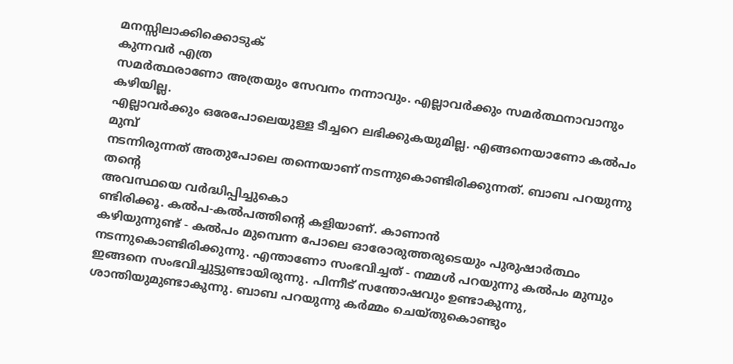മനസ്സിലാക്കിക്കൊടുക്
കുന്നവർ എത്ര
സമർത്ഥരാണോ അത്രയും സേവനം നന്നാവും. എല്ലാവർക്കും സമർത്ഥനാവാനും കഴിയില്ല.
എല്ലാവർക്കും ഒരേപോലെയുള്ള ടീച്ചറെ ലഭിക്കുകയുമില്ല. എങ്ങനെയാണോ കൽപം മുമ്പ്
നടന്നിരുന്നത് അതുപോലെ തന്നെയാണ് നടന്നുകൊണ്ടിരിക്കുന്നത്. ബാബ പറയുന്നു തന്റെ
അവസ്ഥയെ വർദ്ധിപ്പിച്ചുകൊ
ണ്ടിരിക്കൂ. കൽപ-കൽപത്തിന്റെ കളിയാണ്. കാണാൻ
കഴിയുന്നുണ്ട് - കൽപം മുമ്പെന്ന പോലെ ഓരോരുത്തരുടെയും പുരുഷാർത്ഥം
നടന്നുകൊണ്ടിരിക്കുന്നു. എന്താണോ സംഭവിച്ചത് - നമ്മൾ പറയുന്നു കൽപം മുമ്പും
ഇങ്ങനെ സംഭവിച്ചുട്ടുണ്ടായിരുന്നു. പിന്നീട് സന്തോഷവും ഉണ്ടാകുന്നു,
ശാന്തിയുമുണ്ടാകുന്നു. ബാബ പറയുന്നു കർമ്മം ചെയ്തുകൊണ്ടും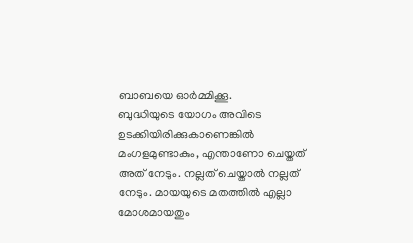ബാബയെ ഓർമ്മിക്കൂ.
ബുദ്ധിയുടെ യോഗം അവിടെ ഉടക്കിയിരിക്കുകാണെങ്കിൽ മംഗളമുണ്ടാകും, എന്താണോ ചെയ്തത്
അത് നേടും. നല്ലത് ചെയ്താൽ നല്ലത് നേടും. മായയുടെ മതത്തിൽ എല്ലാ മോശമായതും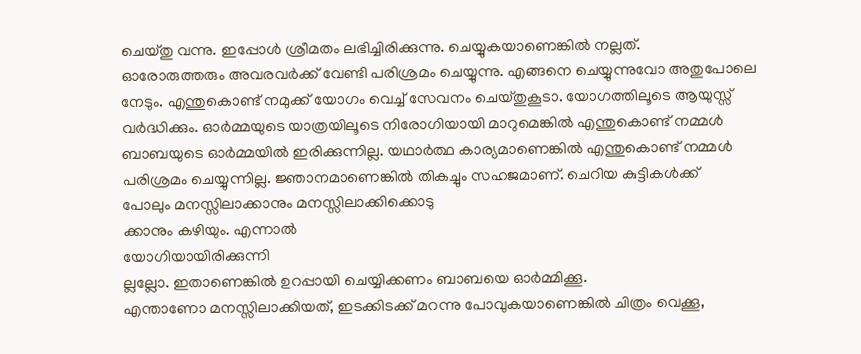ചെയ്തു വന്നു. ഇപ്പോൾ ശ്രീമതം ലഭിച്ചിരിക്കുന്നു. ചെയ്യുകയാണെങ്കിൽ നല്ലത്.
ഓരോരുത്തരും അവരവർക്ക് വേണ്ടി പരിശ്രമം ചെയ്യുന്നു. എങ്ങനെ ചെയ്യുന്നുവോ അതുപോലെ
നേടും. എന്തുകൊണ്ട് നമുക്ക് യോഗം വെച്ച് സേവനം ചെയ്തുകൂടാ. യോഗത്തിലൂടെ ആയുസ്സ്
വർദ്ധിക്കും. ഓർമ്മയുടെ യാത്രയിലൂടെ നിരോഗിയായി മാറുമെങ്കിൽ എന്തുകൊണ്ട് നമ്മൾ
ബാബയുടെ ഓർമ്മയിൽ ഇരിക്കുന്നില്ല. യഥാർത്ഥ കാര്യമാണെങ്കിൽ എന്തുകൊണ്ട് നമ്മൾ
പരിശ്രമം ചെയ്യുന്നില്ല. ജ്ഞാനമാണെങ്കിൽ തികച്ചും സഹജമാണ്. ചെറിയ കുട്ടികൾക്ക്
പോലും മനസ്സിലാക്കാനും മനസ്സിലാക്കിക്കൊടു
ക്കാനും കഴിയും. എന്നാൽ
യോഗിയായിരിക്കുന്നി
ല്ലല്ലോ. ഇതാണെങ്കിൽ ഉറപ്പായി ചെയ്യിക്കണം ബാബയെ ഓർമ്മിക്കൂ.
എന്താണോ മനസ്സിലാക്കിയത്, ഇടക്കിടക്ക് മറന്നു പോവുകയാണെങ്കിൽ ചിത്രം വെക്കൂ,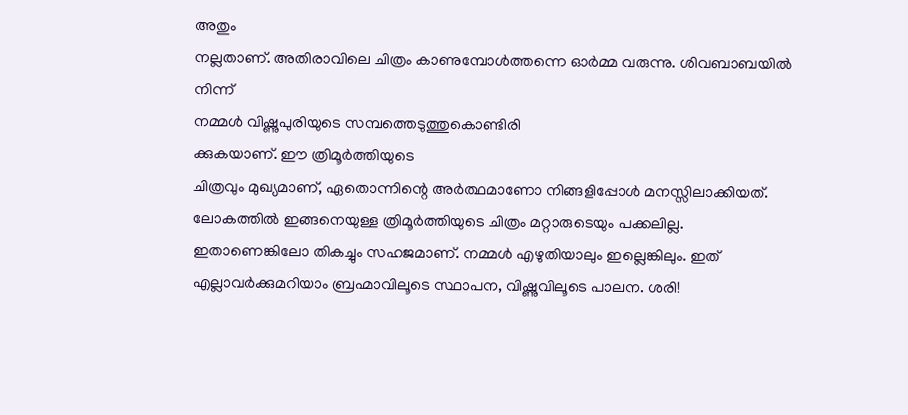അതും
നല്ലതാണ്. അതിരാവിലെ ചിത്രം കാണുമ്പോൾത്തന്നെ ഓർമ്മ വരുന്നു. ശിവബാബയിൽ നിന്ന്
നമ്മൾ വിഷ്ണുപുരിയുടെ സമ്പത്തെടുത്തുകൊണ്ടിരി
ക്കുകയാണ്. ഈ ത്രിമൂർത്തിയുടെ
ചിത്രവും മുഖ്യമാണ്, ഏതൊന്നിന്റെ അർത്ഥമാണോ നിങ്ങളിപ്പോൾ മനസ്സിലാക്കിയത്.
ലോകത്തിൽ ഇങ്ങനെയുള്ള ത്രിമൂർത്തിയുടെ ചിത്രം മറ്റാരുടെയും പക്കലില്ല.
ഇതാണെങ്കിലോ തികച്ചും സഹജമാണ്. നമ്മൾ എഴുതിയാലും ഇല്ലെങ്കിലും. ഇത്
എല്ലാവർക്കുമറിയാം ബ്രഹ്മാവിലൂടെ സ്ഥാപന, വിഷ്ണുവിലൂടെ പാലന. ശരി!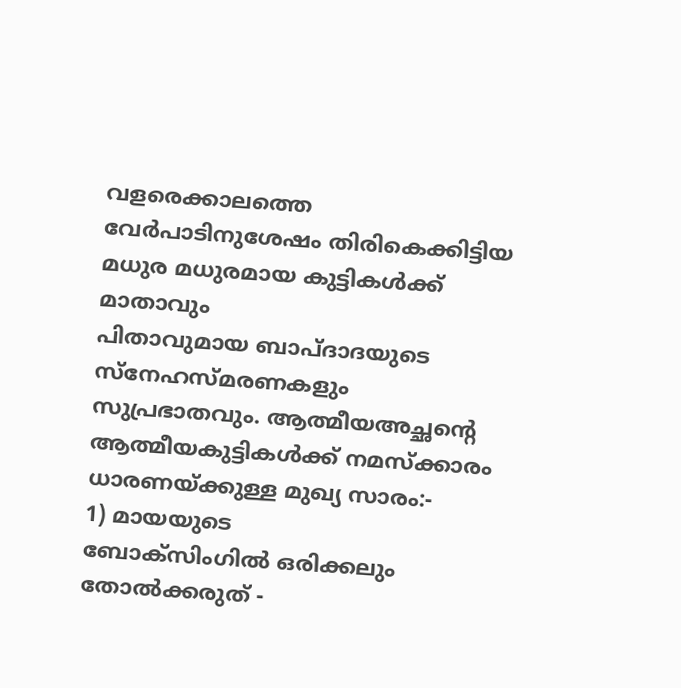വളരെക്കാലത്തെ വേർപാടിനുശേഷം തിരികെക്കിട്ടിയ മധുര മധുരമായ കുട്ടികൾക്ക് മാതാവും
പിതാവുമായ ബാപ്ദാദയുടെ സ്നേഹസ്മരണകളും സുപ്രഭാതവും. ആത്മീയഅച്ഛന്റെ
ആത്മീയകുട്ടികൾക്ക് നമസ്ക്കാരം
ധാരണയ്ക്കുള്ള മുഖ്യ സാരം:-
1) മായയുടെ
ബോക്സിംഗിൽ ഒരിക്കലും തോൽക്കരുത് -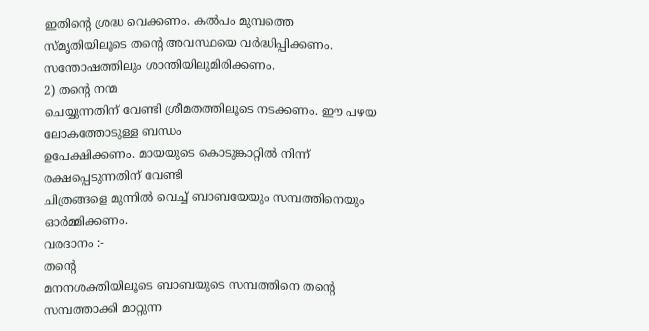ഇതിന്റെ ശ്രദ്ധ വെക്കണം. കൽപം മുമ്പത്തെ
സ്മൃതിയിലൂടെ തന്റെ അവസ്ഥയെ വർദ്ധിപ്പിക്കണം. സന്തോഷത്തിലും ശാന്തിയിലുമിരിക്കണം.
2) തന്റെ നന്മ
ചെയ്യുന്നതിന് വേണ്ടി ശ്രീമതത്തിലൂടെ നടക്കണം. ഈ പഴയ ലോകത്തോടുള്ള ബന്ധം
ഉപേക്ഷിക്കണം. മായയുടെ കൊടുങ്കാറ്റിൽ നിന്ന് രക്ഷപ്പെടുന്നതിന് വേണ്ടി
ചിത്രങ്ങളെ മുന്നിൽ വെച്ച് ബാബയേയും സമ്പത്തിനെയും ഓർമ്മിക്കണം.
വരദാനം :-
തന്റെ
മനനശക്തിയിലൂടെ ബാബയുടെ സമ്പത്തിനെ തന്റെ സമ്പത്താക്കി മാറ്റുന്ന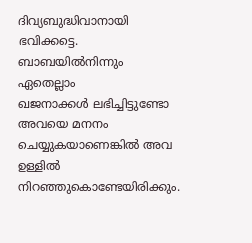ദിവ്യബുദ്ധിവാനായി ഭവിക്കട്ടെ.
ബാബയിൽനിന്നും ഏതെല്ലാം
ഖജനാക്കൾ ലഭിച്ചിട്ടുണ്ടോ അവയെ മനനം ചെയ്യുകയാണെങ്കിൽ അവ ഉള്ളിൽ
നിറഞ്ഞുകൊണ്ടേയിരിക്കും.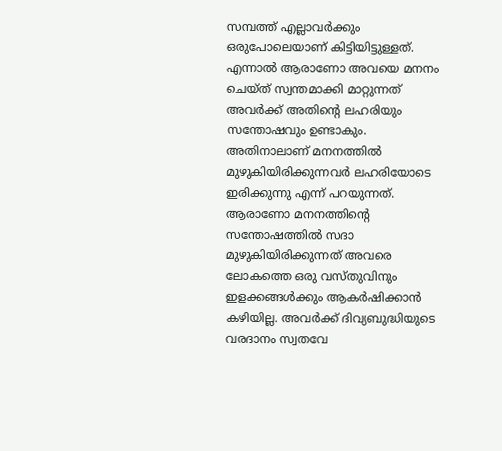സമ്പത്ത് എല്ലാവർക്കും ഒരുപോലെയാണ് കിട്ടിയിട്ടുള്ളത്.
എന്നാൽ ആരാണോ അവയെ മനനം ചെയ്ത് സ്വന്തമാക്കി മാറ്റുന്നത് അവർക്ക് അതിന്റെ ലഹരിയും
സന്തോഷവും ഉണ്ടാകും. അതിനാലാണ് മനനത്തിൽ മുഴുകിയിരിക്കുന്നവർ ലഹരിയോടെ
ഇരിക്കുന്നു എന്ന് പറയുന്നത്. ആരാണോ മനനത്തിന്റെ സന്തോഷത്തിൽ സദാ
മുഴുകിയിരിക്കുന്നത് അവരെ ലോകത്തെ ഒരു വസ്തുവിനും ഇളക്കങ്ങൾക്കും ആകർഷിക്കാൻ
കഴിയില്ല. അവർക്ക് ദിവ്യബുദ്ധിയുടെ വരദാനം സ്വതവേ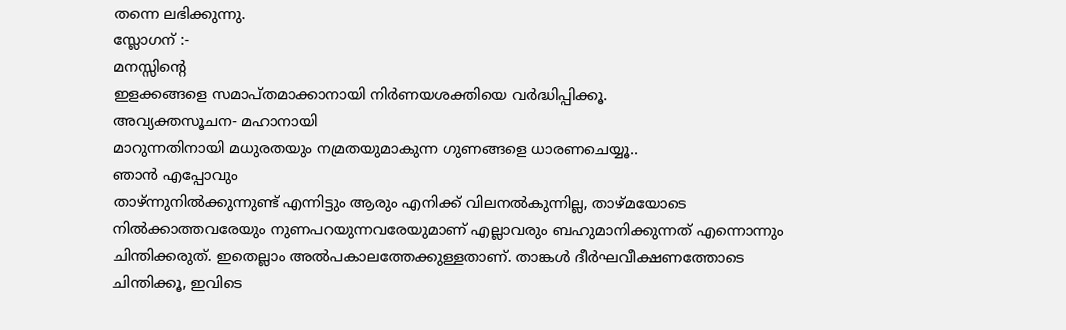തന്നെ ലഭിക്കുന്നു.
സ്ലോഗന് :-
മനസ്സിന്റെ
ഇളക്കങ്ങളെ സമാപ്തമാക്കാനായി നിർണയശക്തിയെ വർദ്ധിപ്പിക്കൂ.
അവ്യക്തസൂചന- മഹാനായി
മാറുന്നതിനായി മധുരതയും നമ്രതയുമാകുന്ന ഗുണങ്ങളെ ധാരണചെയ്യൂ..
ഞാൻ എപ്പോവും
താഴ്ന്നുനിൽക്കുന്നുണ്ട് എന്നിട്ടും ആരും എനിക്ക് വിലനൽകുന്നില്ല, താഴ്മയോടെ
നിൽക്കാത്തവരേയും നുണപറയുന്നവരേയുമാണ് എല്ലാവരും ബഹുമാനിക്കുന്നത് എന്നൊന്നും
ചിന്തിക്കരുത്. ഇതെല്ലാം അൽപകാലത്തേക്കുള്ളതാണ്. താങ്കൾ ദീർഘവീക്ഷണത്തോടെ
ചിന്തിക്കൂ, ഇവിടെ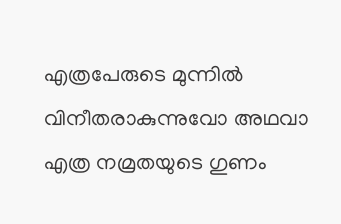എത്രപേരുടെ മുന്നിൽ വിനീതരാകുന്നുവോ അഥവാ എത്ര നമ്രതയുടെ ഗുണം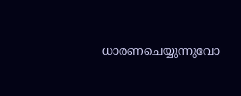ധാരണചെയ്യുന്നുവോ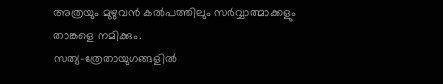അത്രയും മുഴുവൻ കൽപത്തിലും സർവ്വാത്മാക്കളും താങ്കളെ നമിക്കും.
സത്യ-ത്രേതായുഗങ്ങളിൽ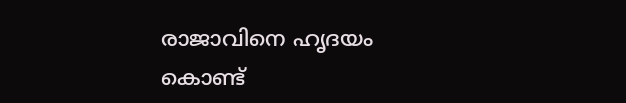രാജാവിനെ ഹൃദയം കൊണ്ട്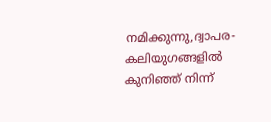നമിക്കുന്നു,ദ്വാപര-കലിയുഗങ്ങളിൽ
കുനിഞ്ഞ് നിന്ന്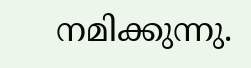നമിക്കുന്നു.